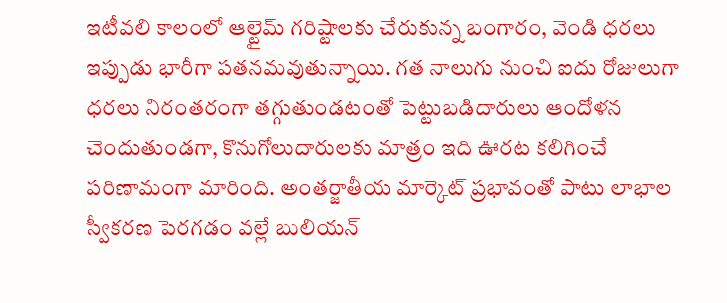ఇటీవలి కాలంలో ఆల్టైమ్ గరిష్టాలకు చేరుకున్న బంగారం, వెండి ధరలు ఇప్పుడు భారీగా పతనమవుతున్నాయి. గత నాలుగు నుంచి ఐదు రోజులుగా ధరలు నిరంతరంగా తగ్గుతుండటంతో పెట్టుబడిదారులు ఆందోళన చెందుతుండగా, కొనుగోలుదారులకు మాత్రం ఇది ఊరట కలిగించే పరిణామంగా మారింది. అంతర్జాతీయ మార్కెట్ ప్రభావంతో పాటు లాభాల స్వీకరణ పెరగడం వల్లే బులియన్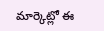మార్కెట్లో ఈ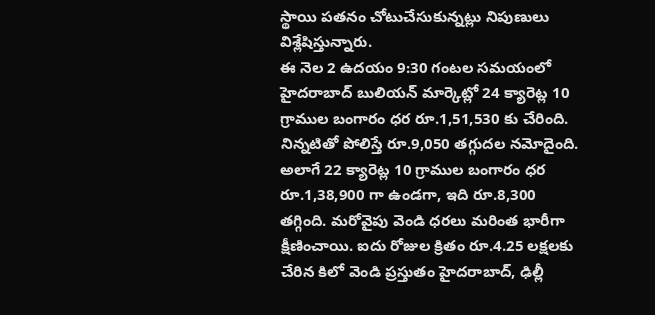స్థాయి పతనం చోటుచేసుకున్నట్లు నిపుణులు విశ్లేషిస్తున్నారు.
ఈ నెల 2 ఉదయం 9:30 గంటల సమయంలో హైదరాబాద్ బులియన్ మార్కెట్లో 24 క్యారెట్ల 10 గ్రాముల బంగారం ధర రూ.1,51,530 కు చేరింది. నిన్నటితో పోలిస్తే రూ.9,050 తగ్గుదల నమోదైంది. అలాగే 22 క్యారెట్ల 10 గ్రాముల బంగారం ధర రూ.1,38,900 గా ఉండగా, ఇది రూ.8,300 తగ్గింది. మరోవైపు వెండి ధరలు మరింత భారీగా క్షీణించాయి. ఐదు రోజుల క్రితం రూ.4.25 లక్షలకు చేరిన కిలో వెండి ప్రస్తుతం హైదరాబాద్, ఢిల్లీ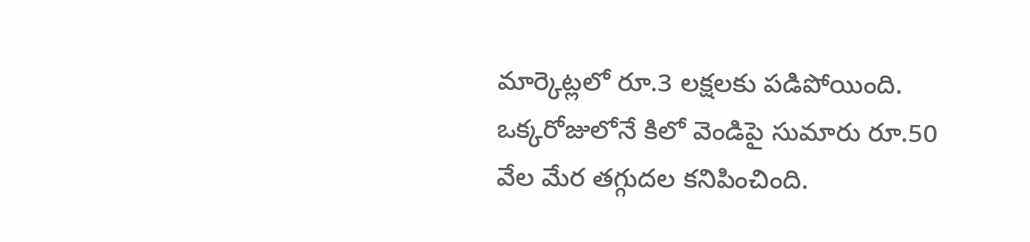మార్కెట్లలో రూ.3 లక్షలకు పడిపోయింది. ఒక్కరోజులోనే కిలో వెండిపై సుమారు రూ.50 వేల మేర తగ్గుదల కనిపించింది.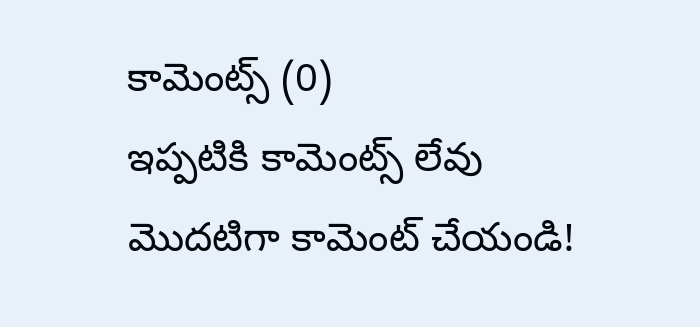కామెంట్స్ (0)
ఇప్పటికి కామెంట్స్ లేవు
మొదటిగా కామెంట్ చేయండి!